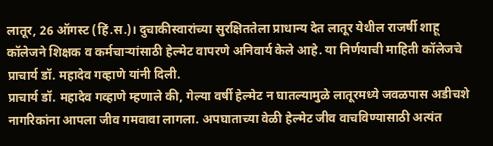लातूर, 26 ऑगस्ट (हिं.स.)। दुचाकीस्वारांच्या सुरक्षिततेला प्राधान्य देत लातूर येथील राजर्षी शाहू कॉलेजने शिक्षक व कर्मचाऱ्यांसाठी हेल्मेट वापरणे अनिवार्य केले आहे. या निर्णयाची माहिती कॉलेजचे प्राचार्य डॉ. महादेव गव्हाणे यांनी दिली.
प्राचार्य डॉ. महादेव गव्हाणे म्हणाले की, गेल्या वर्षी हेल्मेट न घातल्यामुळे लातूरमध्ये जवळपास अडीचशे नागरिकांना आपला जीव गमवावा लागला. अपघाताच्या वेळी हेल्मेट जीव वाचविण्यासाठी अत्यंत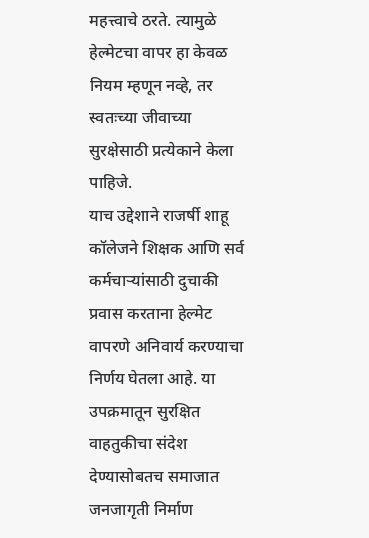महत्त्वाचे ठरते. त्यामुळे हेल्मेटचा वापर हा केवळ नियम म्हणून नव्हे, तर स्वतःच्या जीवाच्या सुरक्षेसाठी प्रत्येकाने केला पाहिजे.
याच उद्देशाने राजर्षी शाहू कॉलेजने शिक्षक आणि सर्व कर्मचाऱ्यांसाठी दुचाकी प्रवास करताना हेल्मेट वापरणे अनिवार्य करण्याचा निर्णय घेतला आहे. या उपक्रमातून सुरक्षित वाहतुकीचा संदेश देण्यासोबतच समाजात जनजागृती निर्माण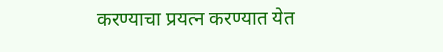करण्याचा प्रयत्न करण्यात येत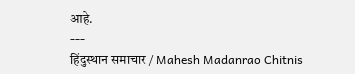आहे.
---
हिंदुस्थान समाचार / Mahesh Madanrao Chitnis